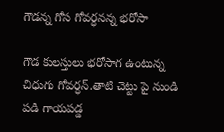గౌడన్న గోస గోవర్ధనన్న భరోసా

గౌడ కులస్తులు భరోసాగ ఉంటున్న చిధుగు గోవర్ధన్.తాటి చెట్టు పై నుండి పడి గాయపడ్డ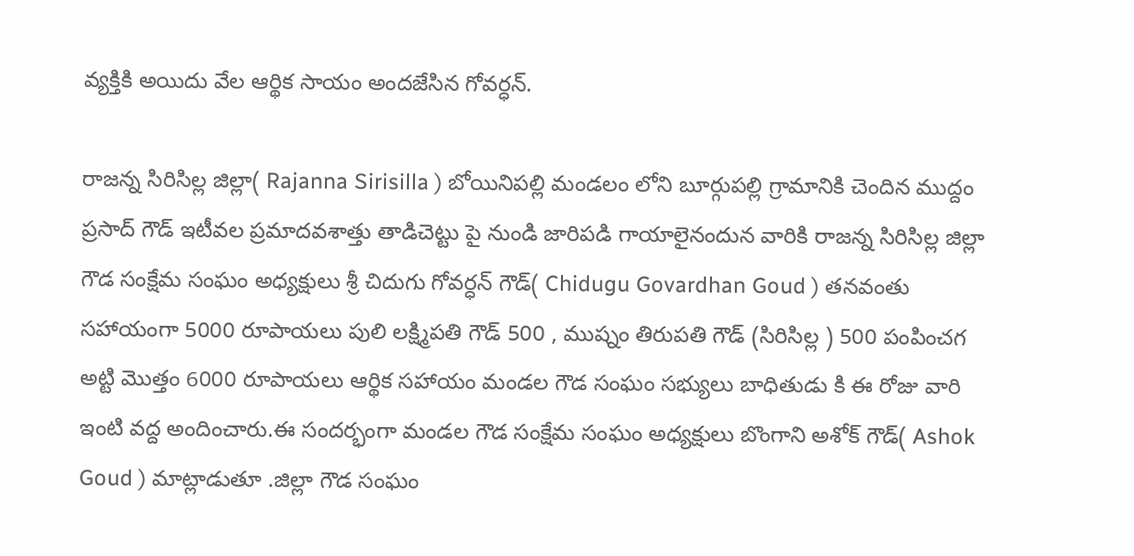వ్యక్తికి అయిదు వేల ఆర్థిక సాయం అందజేసిన గోవర్ధన్.

రాజన్న సిరిసిల్ల జిల్లా( Rajanna Sirisilla ) బోయినిపల్లి మండలం లోని బూర్గుపల్లి గ్రామానికి చెందిన ముద్దం ప్రసాద్ గౌడ్ ఇటీవల ప్రమాదవశాత్తు తాడిచెట్టు పై నుండి జారిపడి గాయాలైనందున వారికి రాజన్న సిరిసిల్ల జిల్లా గౌడ సంక్షేమ సంఘం అధ్యక్షులు శ్రీ చిదుగు గోవర్ధన్ గౌడ్( Chidugu Govardhan Goud ) తనవంతు సహాయంగా 5000 రూపాయలు పులి లక్ష్మిపతి గౌడ్ 500 , ముష్నం తిరుపతి గౌడ్ (సిరిసిల్ల ) 500 పంపించగ అట్టి మొత్తం 6000 రూపాయలు ఆర్థిక సహాయం మండల గౌడ సంఘం సభ్యులు బాధితుడు కి ఈ రోజు వారి ఇంటి వద్ద అందించారు.ఈ సందర్భంగా మండల గౌడ సంక్షేమ సంఘం అధ్యక్షులు బొంగాని అశోక్ గౌడ్( Ashok Goud ) మాట్లాడుతూ .జిల్లా గౌడ సంఘం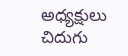అధ్యక్షులు చిదుగు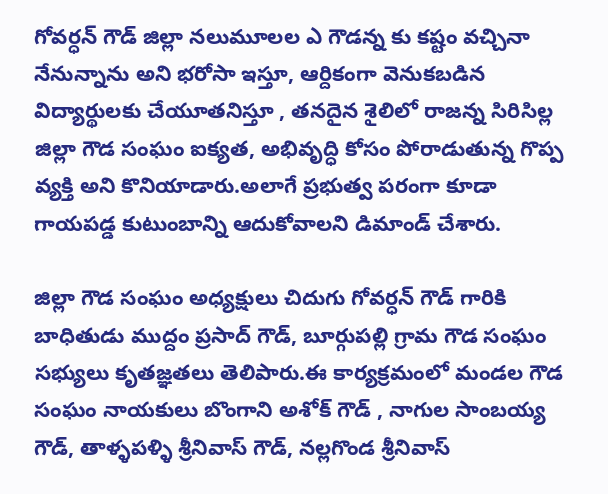గోవర్ధన్ గౌడ్ జిల్లా నలుమూలల ఎ గౌడన్న కు కష్టం వచ్చినా నేనున్నాను అని భరోసా ఇస్తూ, ఆర్దికంగా వెనుకబడిన విద్యార్థులకు చేయూతనిస్తూ , తనదైన శైలిలో రాజన్న సిరిసిల్ల జిల్లా గౌడ సంఘం ఐక్యత, అభివృద్ధి కోసం పోరాడుతున్న గొప్ప వ్యక్తి అని కొనియాడారు.అలాగే ప్రభుత్వ పరంగా కూడా గాయపడ్డ కుటుంబాన్ని ఆదుకోవాలని డిమాండ్ చేశారు.

జిల్లా గౌడ సంఘం అధ్యక్షులు చిదుగు గోవర్ధన్ గౌడ్ గారికి బాధితుడు ముద్దం ప్రసాద్ గౌడ్, బూర్గుపల్లి గ్రామ గౌడ సంఘం సభ్యులు కృతజ్ఞతలు తెలిపారు.ఈ కార్యక్రమంలో మండల గౌడ సంఘం నాయకులు బొంగాని అశోక్ గౌడ్ , నాగుల సాంబయ్య గౌడ్, తాళ్ళపళ్ళి శ్రీనివాస్ గౌడ్, నల్లగొండ శ్రీనివాస్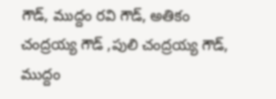గౌడ్, ముద్దం రవి గౌడ్, అతికం చంద్రయ్య గౌడ్ ,పులి చంద్రయ్య గౌడ్, ముద్దం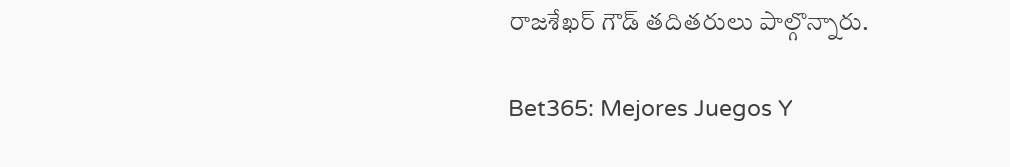రాజశేఖర్ గౌడ్ తదితరులు పాల్గొన్నారు.

Bet365: Mejores Juegos Y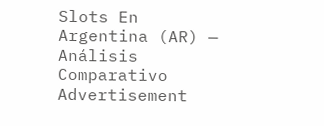Slots En Argentina (AR) — Análisis Comparativo
Advertisement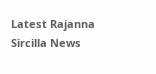Latest Rajanna Sircilla News